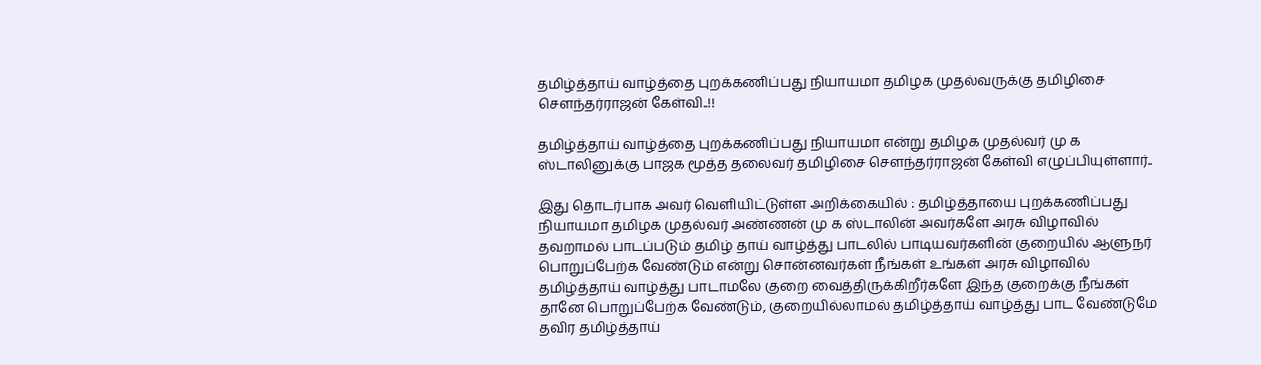தமிழ்த்தாய் வாழ்த்தை புறக்கணிப்பது நியாயமா தமிழக முதல்வருக்கு தமிழிசை சௌந்தர்ராஜன் கேள்வி..!!

தமிழ்த்தாய் வாழ்த்தை புறக்கணிப்பது நியாயமா என்று தமிழக முதல்வர் மு க ஸ்டாலினுக்கு பாஜக மூத்த தலைவர் தமிழிசை சௌந்தர்ராஜன் கேள்வி எழுப்பியுள்ளார்..

இது தொடர்பாக அவர் வெளியிட்டுள்ள அறிக்கையில் : தமிழ்த்தாயை புறக்கணிப்பது நியாயமா தமிழக முதல்வர் அண்ணன் மு க ஸ்டாலின் அவர்களே அரசு விழாவில் தவறாமல் பாடப்படும் தமிழ் தாய் வாழ்த்து பாடலில் பாடியவர்களின் குறையில் ஆளுநர் பொறுப்பேற்க வேண்டும் என்று சொன்னவர்கள் நீங்கள் உங்கள் அரசு விழாவில் தமிழ்த்தாய் வாழ்த்து பாடாமலே குறை வைத்திருக்கிறீர்களே இந்த குறைக்கு நீங்கள் தானே பொறுப்பேற்க வேண்டும், குறையில்லாமல் தமிழ்த்தாய் வாழ்த்து பாட வேண்டுமே தவிர தமிழ்த்தாய்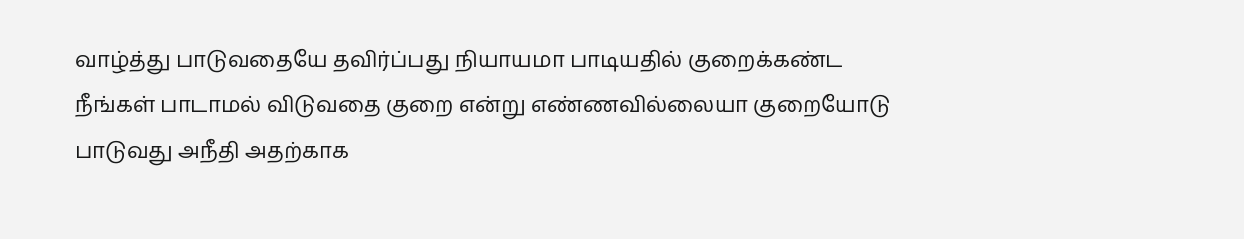வாழ்த்து பாடுவதையே தவிர்ப்பது நியாயமா பாடியதில் குறைக்கண்ட நீங்கள் பாடாமல் விடுவதை குறை என்று எண்ணவில்லையா குறையோடு பாடுவது அநீதி அதற்காக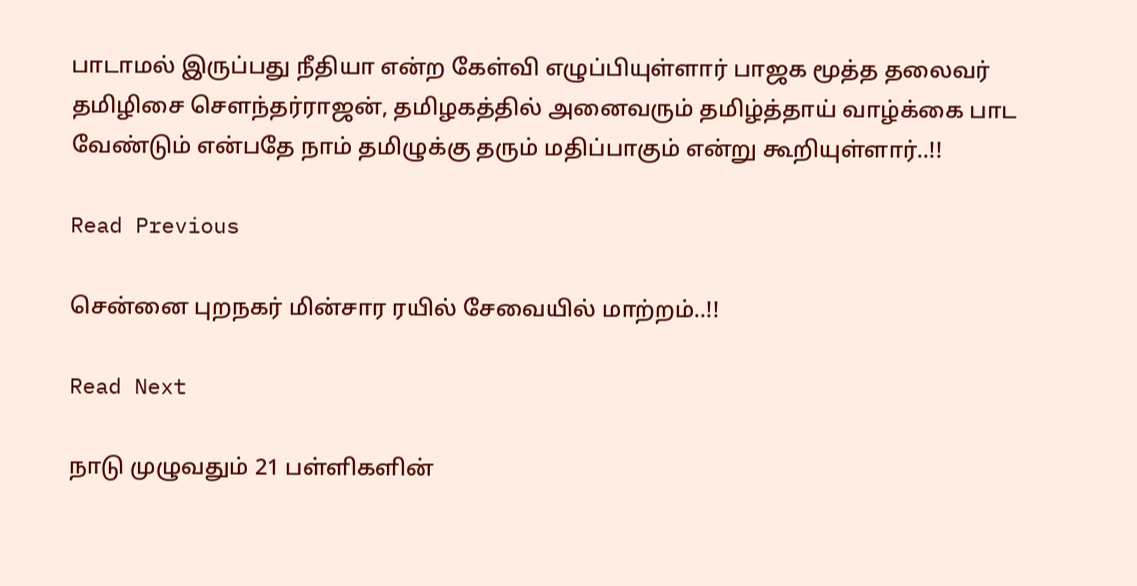பாடாமல் இருப்பது நீதியா என்ற கேள்வி எழுப்பியுள்ளார் பாஜக மூத்த தலைவர் தமிழிசை சௌந்தர்ராஜன், தமிழகத்தில் அனைவரும் தமிழ்த்தாய் வாழ்க்கை பாட வேண்டும் என்பதே நாம் தமிழுக்கு தரும் மதிப்பாகும் என்று கூறியுள்ளார்..!!

Read Previous

சென்னை புறநகர் மின்சார ரயில் சேவையில் மாற்றம்..!!

Read Next

நாடு முழுவதும் 21 பள்ளிகளின்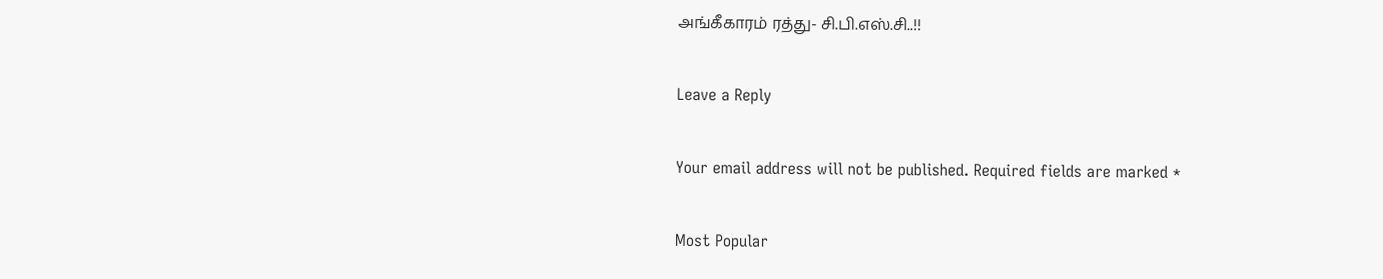அங்கீகாரம் ரத்து- சி.பி.எஸ்.சி..!!

Leave a Reply

Your email address will not be published. Required fields are marked *

Most Popular